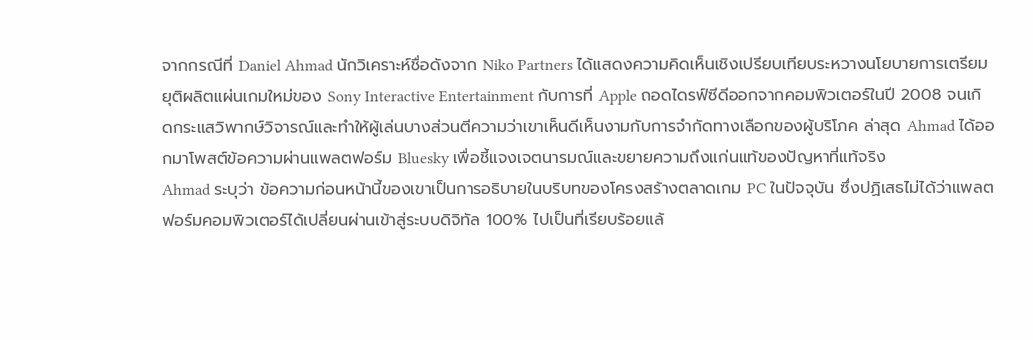จากกรณีที่ Daniel Ahmad นักวิเคราะห์ชื่อดังจาก Niko Partners ได้แสดงความคิดเห็นเชิงเปรียบเทียบระหวางนโยบายการเตรียมยุติผลิตแผ่นเกมใหม่ของ Sony Interactive Entertainment กับการที่ Apple ถอดไดรฟ์ซีดีออกจากคอมพิวเตอร์ในปี 2008 จนเกิดกระแสวิพากษ์วิจารณ์และทำให้ผู้เล่นบางส่วนตีความว่าเขาเห็นดีเห็นงามกับการจำกัดทางเลือกของผู้บริโภค ล่าสุด Ahmad ได้ออกมาโพสต์ข้อความผ่านแพลตฟอร์ม Bluesky เพื่อชี้แจงเจตนารมณ์และขยายความถึงแก่นแท้ของปัญหาที่แท้จริง
Ahmad ระบุว่า ข้อความก่อนหน้านี้ของเขาเป็นการอธิบายในบริบทของโครงสร้างตลาดเกม PC ในปัจจุบัน ซึ่งปฏิเสธไม่ได้ว่าแพลตฟอร์มคอมพิวเตอร์ได้เปลี่ยนผ่านเข้าสู่ระบบดิจิทัล 100% ไปเป็นที่เรียบร้อยแล้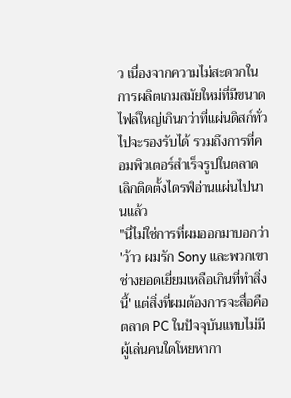ว เนื่องจากความไม่สะดวกในการผลิตเกมสมัยใหม่ที่มีขนาดไฟล์ใหญ่เกินกว่าที่แผ่นดิสก์ทั่วไปจะรองรับได้ รวมถึงการที่คอมพิวเตอร์สำเร็จรูปในตลาดเลิกติดตั้งไดรฟ์อ่านแผ่นไปนานแล้ว
"นี่ไม่ใช่การที่ผมออกมาบอกว่า 'ว้าว ผมรัก Sony และพวกเขาช่างยอดเยี่ยมเหลือเกินที่ทำสิ่งนี้' แต่สิ่งที่ผมต้องการจะสื่อคือ ตลาด PC ในปัจจุบันแทบไม่มีผู้เล่นคนใดโหยหากา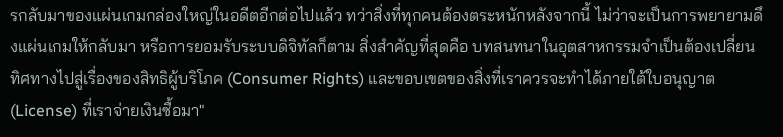รกลับมาของแผ่นเกมกล่องใหญ่ในอดีตอีกต่อไปแล้ว ทว่าสิ่งที่ทุกคนต้องตระหนักหลังจากนี้ ไม่ว่าจะเป็นการพยายามดึงแผ่นเกมให้กลับมา หรือการยอมรับระบบดิจิทัลก็ตาม สิ่งสำคัญที่สุดคือ บทสนทนาในอุตสาหกรรมจำเป็นต้องเปลี่ยนทิศทางไปสู่เรื่องของสิทธิผู้บริโภค (Consumer Rights) และขอบเขตของสิ่งที่เราควรจะทำได้ภายใต้ใบอนุญาต (License) ที่เราจ่ายเงินซื้อมา"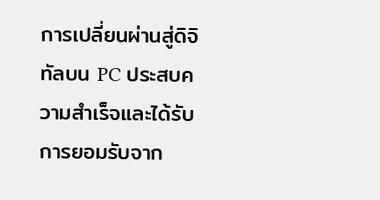การเปลี่ยนผ่านสู่ดิจิทัลบน PC ประสบความสำเร็จและได้รับการยอมรับจาก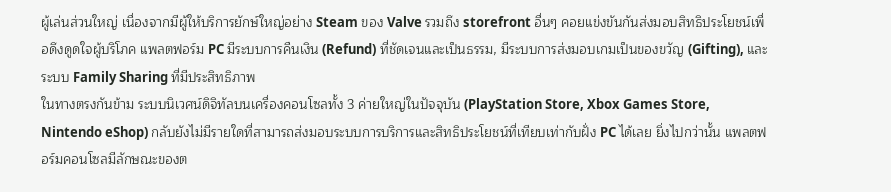ผู้เล่นส่วนใหญ่ เนื่องจากมีผู้ให้บริการยักษ์ใหญ่อย่าง Steam ของ Valve รวมถึง storefront อื่นๆ คอยแข่งขันกันส่งมอบสิทธิประโยชน์เพื่อดึงดูดใจผู้บริโภค แพลตฟอร์ม PC มีระบบการคืนเงิน (Refund) ที่ชัดเจนและเป็นธรรม, มีระบบการส่งมอบเกมเป็นของขวัญ (Gifting), และระบบ Family Sharing ที่มีประสิทธิภาพ
ในทางตรงกันข้าม ระบบนิเวศน์ดิจิทัลบนเครื่องคอนโซลทั้ง 3 ค่ายใหญ่ในปัจจุบัน (PlayStation Store, Xbox Games Store, Nintendo eShop) กลับยังไม่มีรายใดที่สามารถส่งมอบระบบการบริการและสิทธิประโยชน์ที่เทียบเท่ากับฝั่ง PC ได้เลย ยิ่งไปกว่านั้น แพลตฟอร์มคอนโซลมีลักษณะของต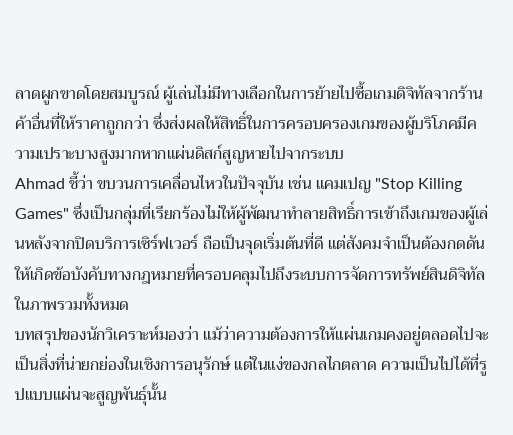ลาดผูกขาดโดยสมบูรณ์ ผู้เล่นไม่มีทางเลือกในการย้ายไปซื้อเกมดิจิทัลจากร้านค้าอื่นที่ให้ราคาถูกกว่า ซึ่งส่งผลให้สิทธิ์ในการครอบครองเกมของผู้บริโภคมีความเปราะบางสูงมากหากแผ่นดิสก์สูญหายไปจากระบบ
Ahmad ชี้ว่า ขบวนการเคลื่อนไหวในปัจจุบัน เช่น แคมเปญ "Stop Killing Games" ซึ่งเป็นกลุ่มที่เรียกร้องไม่ให้ผู้พัฒนาทำลายสิทธิ์การเข้าถึงเกมของผู้เล่นหลังจากปิดบริการเซิร์ฟเวอร์ ถือเป็นจุดเริ่มต้นที่ดี แต่สังคมจำเป็นต้องกดดันให้เกิดข้อบังคับทางกฎหมายที่ครอบคลุมไปถึงระบบการจัดการทรัพย์สินดิจิทัลในภาพรวมทั้งหมด
บทสรุปของนักวิเคราะห์มองว่า แม้ว่าความต้องการให้แผ่นเกมคงอยู่ตลอดไปจะเป็นสิ่งที่น่ายกย่องในเชิงการอนุรักษ์ แต่ในแง่ของกลไกตลาด ความเป็นไปได้ที่รูปแบบแผ่นจะสูญพันธุ์นั้น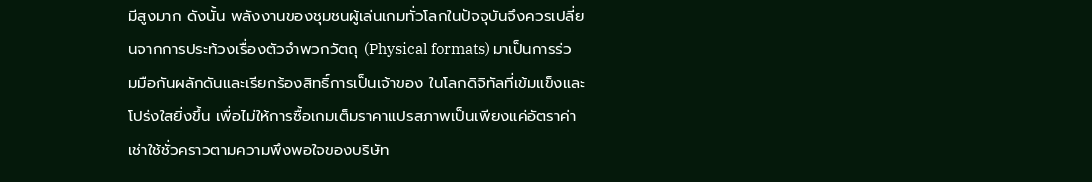มีสูงมาก ดังนั้น พลังงานของชุมชนผู้เล่นเกมทั่วโลกในปัจจุบันจึงควรเปลี่ยนจากการประท้วงเรื่องตัวจำพวกวัตถุ (Physical formats) มาเป็นการร่วมมือกันผลักดันและเรียกร้องสิทธิ์การเป็นเจ้าของ ในโลกดิจิทัลที่เข้มแข็งและโปร่งใสยิ่งขึ้น เพื่อไม่ให้การซื้อเกมเต็มราคาแปรสภาพเป็นเพียงแค่อัตราค่าเช่าใช้ชั่วคราวตามความพึงพอใจของบริษัท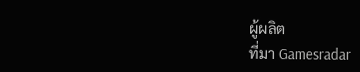ผู้ผลิต
ที่มา Gamesradar